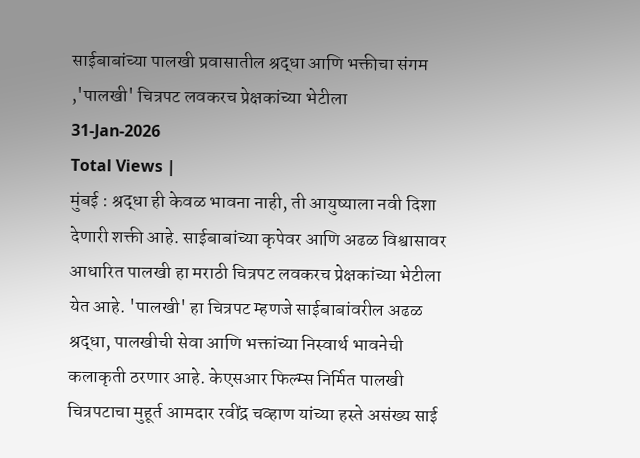साईबाबांच्या पालखी प्रवासातील श्रद्धा आणि भक्तीचा संगम ,'पालखी' चित्रपट लवकरच प्रेक्षकांच्या भेटीला
31-Jan-2026
Total Views |
मुंबई : श्रद्धा ही केवळ भावना नाही, ती आयुष्याला नवी दिशा देणारी शक्ती आहे. साईबाबांच्या कृपेवर आणि अढळ विश्वासावर आधारित पालखी हा मराठी चित्रपट लवकरच प्रेक्षकांच्या भेटीला येत आहे. 'पालखी' हा चित्रपट म्हणजे साईबाबांवरील अढळ श्रद्धा, पालखीची सेवा आणि भक्तांच्या निस्वार्थ भावनेची कलाकृती ठरणार आहे. केएसआर फिल्म्स निर्मित पालखी चित्रपटाचा मुहूर्त आमदार रवींद्र चव्हाण यांच्या हस्ते असंख्य साई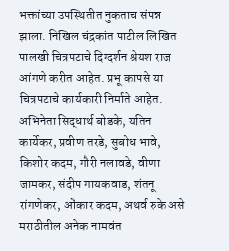भक्तांच्या उपस्थितीत नुकताच संपन्न झाला. निखिल चंद्रकांत पाटील लिखित पालखी चित्रपटाचे दिग्दर्शन श्रेयश राज आंगणे करीत आहेत. प्रभू कापसे या चित्रपटाचे कार्यकारी निर्माते आहेत.
अभिनेता सिद्धार्थ बोडके, यतिन कार्येकर, प्रवीण तरडे, सुबोध भावे, किशोर कदम, गौरी नलावडे, वीणा जामकर, संदीप गायकवाड, शंतनू रांगणेकर, ओंकार कदम, अथर्व रुके असे मराठीतील अनेक नामवंत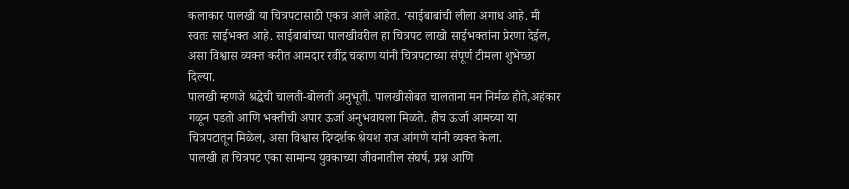कलाकार पालखी या चित्रपटासाठी एकत्र आले आहेत. ‘साईबाबांची लीला अगाध आहे. मी स्वतः साईभक्त आहे. साईबाबांच्या पालखीवरील हा चित्रपट लाखो साईभक्तांना प्रेरणा देईल, असा विश्वास व्यक्त करीत आमदार रवींद्र चव्हाण यांनी चित्रपटाच्या संपूर्ण टीमला शुभेच्छा दिल्या.
पालखी म्हणजे श्रद्धेची चालती-बोलती अनुभूती. पालखीसोबत चालताना मन निर्मळ होते,अहंकार गळून पडतो आणि भक्तीची अपार ऊर्जा अनुभवायला मिळते. हीच ऊर्जा आमच्या या चित्रपटातून मिळेल, असा विश्वास दिग्दर्शक श्रेयश राज आंगणे यांनी व्यक्त केला.
पालखी हा चित्रपट एका सामान्य युवकाच्या जीवनातील संघर्ष, प्रश्न आणि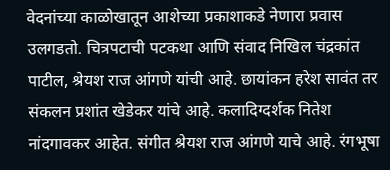वेदनांच्या काळोखातून आशेच्या प्रकाशाकडे नेणारा प्रवास उलगडतो. चित्रपटाची पटकथा आणि संवाद निखिल चंद्रकांत पाटील, श्रेयश राज आंगणे यांची आहे. छायांकन हरेश सावंत तर संकलन प्रशांत खेडेकर यांचे आहे. कलादिग्दर्शक नितेश नांदगावकर आहेत. संगीत श्रेयश राज आंगणे याचे आहे. रंगभूषा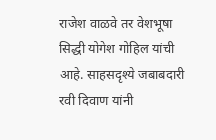राजेश वाळवे तर वेशभूषा सिद्धी योगेश गोहिल यांची आहे. साहसदृश्ये जबाबदारी रवी दिवाण यांनी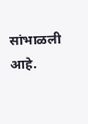सांभाळली आहे.